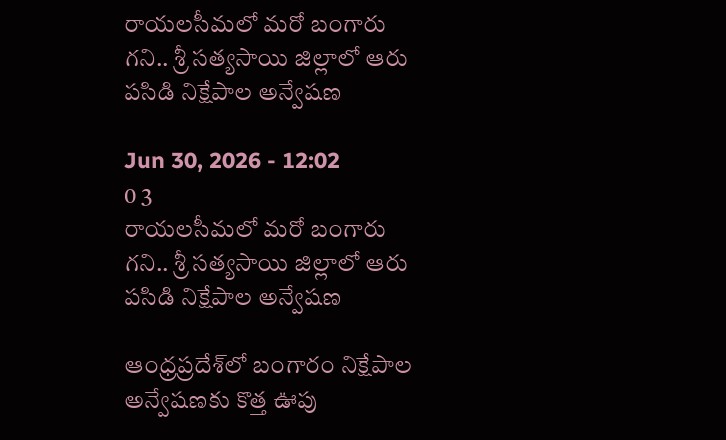రాయలసీమలో మరో బంగారు గని.. శ్రీ సత్యసాయి జిల్లాలో ఆరు పసిడి నిక్షేపాల అన్వేషణ

Jun 30, 2026 - 12:02
0 3
రాయలసీమలో మరో బంగారు గని.. శ్రీ సత్యసాయి జిల్లాలో ఆరు  పసిడి నిక్షేపాల అన్వేషణ

ఆంధ్రప్రదేశ్‌లో బంగారం నిక్షేపాల అన్వేషణకు కొత్త ఊపు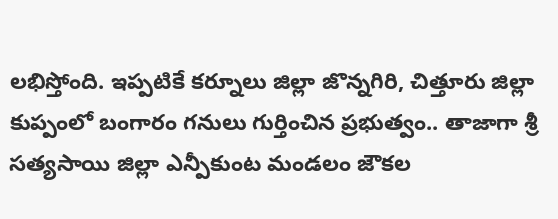లభిస్తోంది. ఇప్పటికే కర్నూలు జిల్లా జొన్నగిరి, చిత్తూరు జిల్లా కుప్పంలో బంగారం గనులు గుర్తించిన ప్రభుత్వం.. తాజాగా శ్రీ సత్యసాయి జిల్లా ఎన్పీకుంట మండలం జౌకల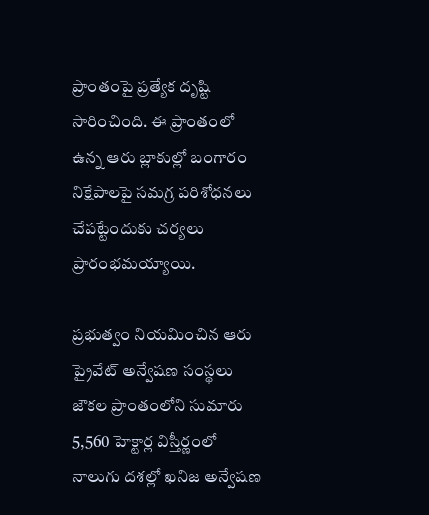ప్రాంతంపై ప్రత్యేక దృష్టి సారించింది. ఈ ప్రాంతంలో ఉన్న ఆరు బ్లాకుల్లో బంగారం నిక్షేపాలపై సమగ్ర పరిశోధనలు చేపట్టేందుకు చర్యలు ప్రారంభమయ్యాయి.

ప్రభుత్వం నియమించిన ఆరు ప్రైవేట్ అన్వేషణ సంస్థలు జౌకల ప్రాంతంలోని సుమారు 5,560 హెక్టార్ల విస్తీర్ణంలో నాలుగు దశల్లో ఖనిజ అన్వేషణ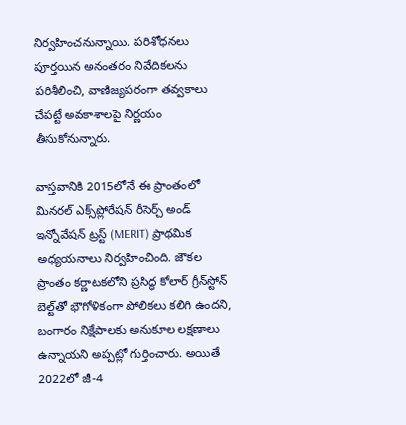నిర్వహించనున్నాయి. పరిశోధనలు పూర్తయిన అనంతరం నివేదికలను పరిశీలించి, వాణిజ్యపరంగా తవ్వకాలు చేపట్టే అవకాశాలపై నిర్ణయం తీసుకోనున్నారు.

వాస్తవానికి 2015లోనే ఈ ప్రాంతంలో మినరల్ ఎక్స్‌ప్లోరేషన్ రీసెర్చ్ అండ్ ఇన్నోవేషన్ ట్రస్ట్ (MERIT) ప్రాథమిక అధ్యయనాలు నిర్వహించింది. జౌకల ప్రాంతం కర్ణాటకలోని ప్రసిద్ధ కోలార్ గ్రీన్‌స్టోన్ బెల్ట్‌తో భౌగోళికంగా పోలికలు కలిగి ఉందని, బంగారం నిక్షేపాలకు అనుకూల లక్షణాలు ఉన్నాయని అప్పట్లో గుర్తించారు. అయితే 2022లో జీ-4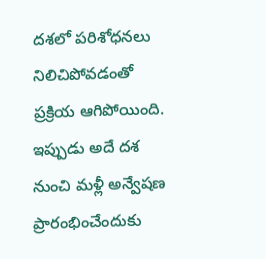దశలో పరిశోధనలు నిలిచిపోవడంతో ప్రక్రియ ఆగిపోయింది. ఇప్పుడు అదే దశ నుంచి మళ్లీ అన్వేషణ ప్రారంభించేందుకు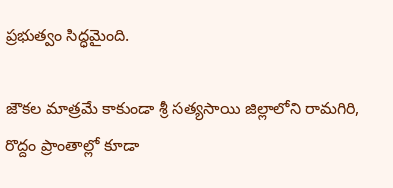ప్రభుత్వం సిద్ధమైంది.

జౌకల మాత్రమే కాకుండా శ్రీ సత్యసాయి జిల్లాలోని రామగిరి, రొద్దం ప్రాంతాల్లో కూడా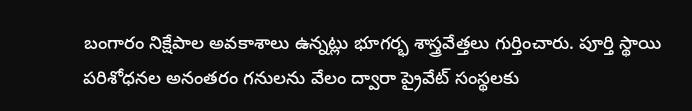బంగారం నిక్షేపాల అవకాశాలు ఉన్నట్లు భూగర్భ శాస్త్రవేత్తలు గుర్తించారు. పూర్తి స్థాయి పరిశోధనల అనంతరం గనులను వేలం ద్వారా ప్రైవేట్ సంస్థలకు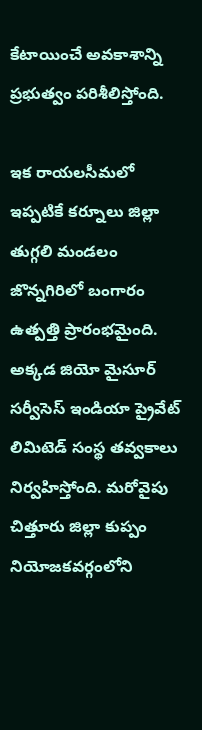కేటాయించే అవకాశాన్ని ప్రభుత్వం పరిశీలిస్తోంది.

ఇక రాయలసీమలో ఇప్పటికే కర్నూలు జిల్లా తుగ్గలి మండలం జొన్నగిరిలో బంగారం ఉత్పత్తి ప్రారంభమైంది. అక్కడ జియో మైసూర్ సర్వీసెస్ ఇండియా ప్రైవేట్ లిమిటెడ్ సంస్థ తవ్వకాలు నిర్వహిస్తోంది. మరోవైపు చిత్తూరు జిల్లా కుప్పం నియోజకవర్గంలోని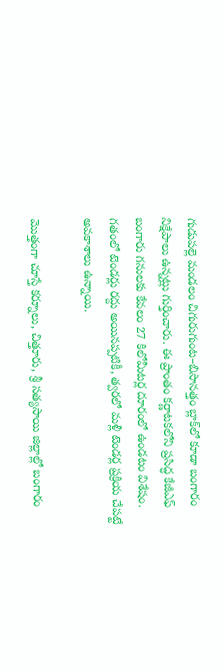గుడుపల్లె మండలం చిగురుగుంట–బిసానత్తం బ్లాక్‌లో కూడా బంగారం నిక్షేపాలు ఉన్నట్లు గుర్తించారు. ఈ ప్రాంతం కర్ణాటకలోని ప్రసిద్ధ కేజీఎఫ్ బంగారు గనులకు కేవలం 27 కిలోమీటర్ల దూరంలో ఉండటం విశేషం. గతంలో టెండర్లు రద్దు అయినప్పటికీ, త్వరలో మళ్లీ టెండర్ల ప్రక్రియ చేపట్టే అవకాశాలు ఉన్నాయి.

మొత్తంగా చూస్తే కర్నూలు, చిత్తూరు, శ్రీ సత్యసాయి జిల్లాల్లో బంగారం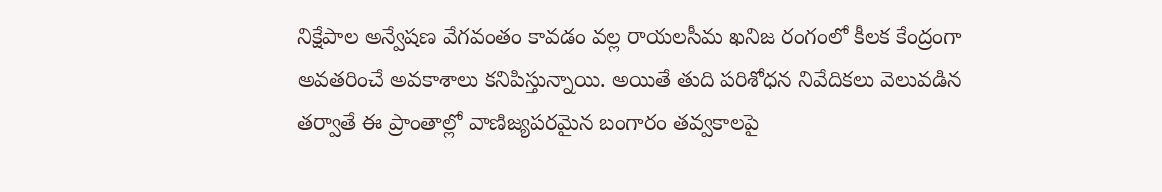నిక్షేపాల అన్వేషణ వేగవంతం కావడం వల్ల రాయలసీమ ఖనిజ రంగంలో కీలక కేంద్రంగా అవతరించే అవకాశాలు కనిపిస్తున్నాయి. అయితే తుది పరిశోధన నివేదికలు వెలువడిన తర్వాతే ఈ ప్రాంతాల్లో వాణిజ్యపరమైన బంగారం తవ్వకాలపై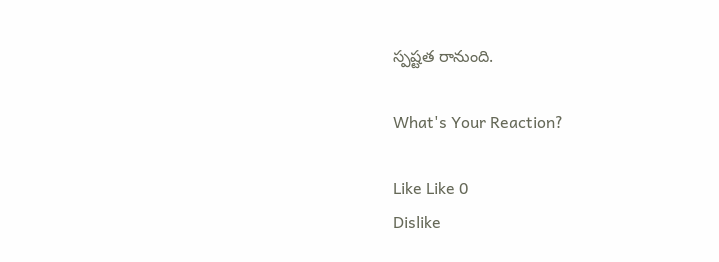స్పష్టత రానుంది.

What's Your Reaction?

Like Like 0
Dislike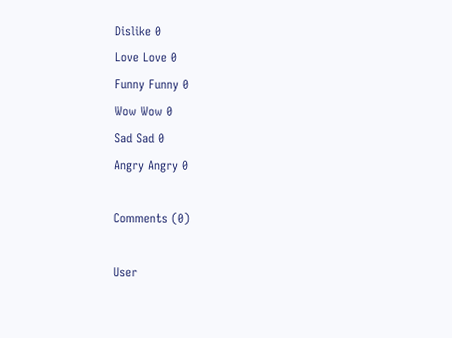Dislike 0
Love Love 0
Funny Funny 0
Wow Wow 0
Sad Sad 0
Angry Angry 0

Comments (0)

User